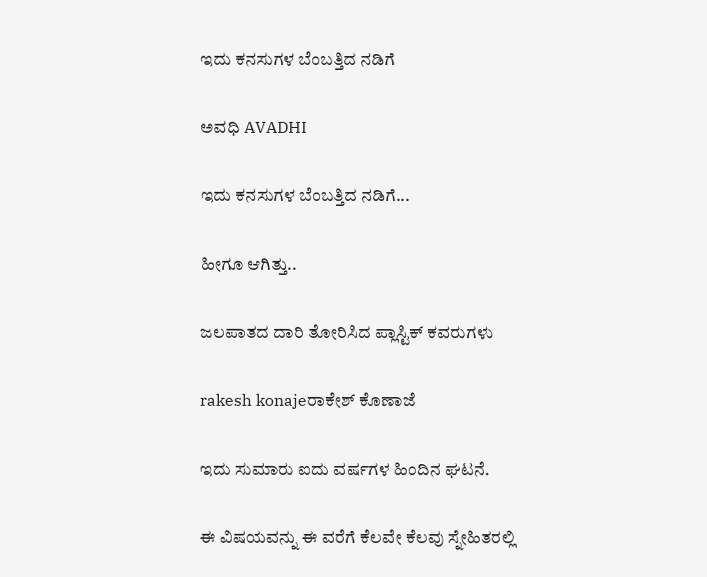ಇದು ಕನಸುಗಳ ಬೆಂಬತ್ತಿದ ನಡಿಗೆ‍

ಅವಧಿ AVADHI

ಇದು ಕನಸುಗಳ ಬೆಂಬತ್ತಿದ ನಡಿಗೆ...

ಹೀಗೂ ಆಗಿತ್ತು..

ಜಲಪಾತದ ದಾರಿ ತೋರಿಸಿದ ಪ್ಲಾಸ್ಟಿಕ್ ಕವರುಗಳು

rakesh konajeರಾಕೇಶ್ ಕೊಣಾಜೆ

ಇದು ಸುಮಾರು ಐದು ವರ್ಷಗಳ ಹಿಂದಿನ ಘಟನೆ.

ಈ ವಿಷಯವನ್ನು ಈ ವರೆಗೆ ಕೆಲವೇ ಕೆಲವು ಸ್ನೇಹಿತರಲ್ಲಿ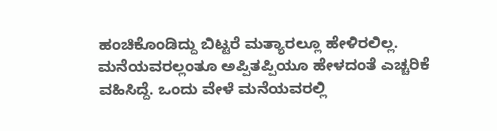ಹಂಚಿಕೊಂಡಿದ್ದು ಬಿಟ್ಟರೆ ಮತ್ಯಾರಲ್ಲೂ ಹೇಳಿರಲಿಲ್ಲ. ಮನೆಯವರಲ್ಲಂತೂ ಅಪ್ಪಿತಪ್ಪಿಯೂ ಹೇಳದಂತೆ ಎಚ್ಚರಿಕೆ ವಹಿಸಿದ್ದೆ. ಒಂದು ವೇಳೆ ಮನೆಯವರಲ್ಲಿ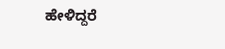ಹೇಳಿದ್ದರೆ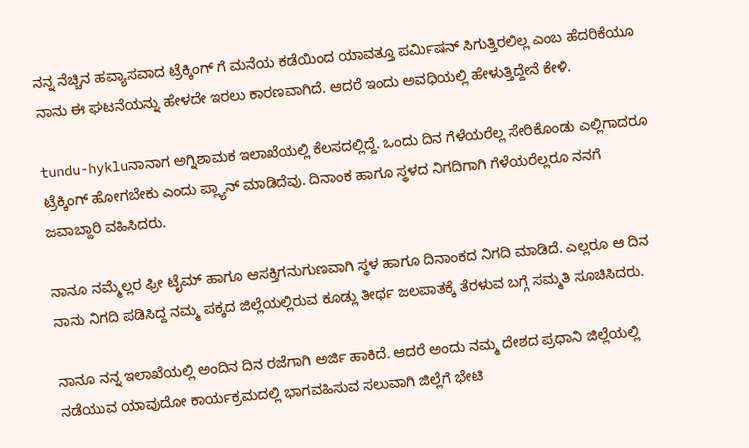ನನ್ನ ನೆಚ್ಚಿನ ಹವ್ಯಾಸವಾದ ಟ್ರೆಕ್ಕಿಂಗ್ ಗೆ ಮನೆಯ ಕಡೆಯಿಂದ ಯಾವತ್ತೂ ಪರ್ಮಿಷನ್ ಸಿಗುತ್ತಿರಲಿಲ್ಲ ಎಂಬ ಹೆದರಿಕೆಯೂ ನಾನು ಈ ಘಟನೆಯನ್ನು ಹೇಳದೇ ಇರಲು ಕಾರಣವಾಗಿದೆ. ಆದರೆ ಇಂದು ಅವಧಿಯಲ್ಲಿ ಹೇಳುತ್ತಿದ್ದೇನೆ ಕೇಳಿ.

tundu-hykluನಾನಾಗ ಅಗ್ನಿಶಾಮಕ ಇಲಾಖೆಯಲ್ಲಿ ಕೆಲಸದಲ್ಲಿದ್ದೆ. ಒಂದು ದಿನ ಗೆಳೆಯರೆಲ್ಲ ಸೇರಿಕೊಂಡು ಎಲ್ಲಿಗಾದರೂ ಟ್ರೆಕ್ಕಿಂಗ್ ಹೋಗಬೇಕು ಎಂದು ಪ್ಲ್ಯಾನ್ ಮಾಡಿದೆವು. ದಿನಾಂಕ ಹಾಗೂ ಸ್ಥಳದ ನಿಗದಿಗಾಗಿ ಗೆಳೆಯರೆಲ್ಲರೂ ನನಗೆ ಜವಾಬ್ದಾರಿ ವಹಿಸಿದರು.

ನಾನೂ ನಮ್ಮೆಲ್ಲರ ಫ್ರೀ ಟೈಮ್ ಹಾಗೂ ಆಸಕ್ತಿಗನುಗುಣವಾಗಿ ಸ್ಥಳ ಹಾಗೂ ದಿನಾಂಕದ ನಿಗದಿ ಮಾಡಿದೆ. ಎಲ್ಲರೂ ಆ ದಿನ ನಾನು ನಿಗದಿ ಪಡಿಸಿದ್ದ ನಮ್ಮ ಪಕ್ಕದ ಜಿಲ್ಲೆಯಲ್ಲಿರುವ ಕೂಡ್ಲು ತೀರ್ಥ ಜಲಪಾತಕ್ಕೆ ತೆರಳುವ ಬಗ್ಗೆ ಸಮ್ಮತಿ ಸೂಚಿಸಿದರು.

ನಾನೂ ನನ್ನ ಇಲಾಖೆಯಲ್ಲಿ ಅಂದಿನ ದಿನ ರಜೆಗಾಗಿ ಅರ್ಜಿ ಹಾಕಿದೆ. ಆದರೆ ಅಂದು ನಮ್ಮ ದೇಶದ ಪ್ರಧಾನಿ ಜಿಲ್ಲೆಯಲ್ಲಿ ನಡೆಯುವ ಯಾವುದೋ ಕಾರ್ಯಕ್ರಮದಲ್ಲಿ ಭಾಗವಹಿಸುವ ಸಲುವಾಗಿ ಜಿಲ್ಲೆಗೆ ಭೇಟಿ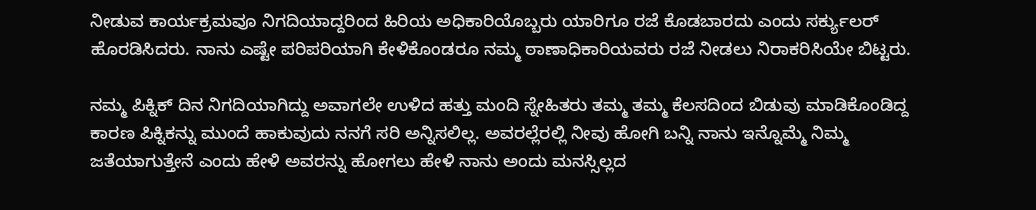ನೀಡುವ ಕಾರ್ಯಕ್ರಮವೂ ನಿಗದಿಯಾದ್ದರಿಂದ ಹಿರಿಯ ಅಧಿಕಾರಿಯೊಬ್ಬರು ಯಾರಿಗೂ ರಜೆ ಕೊಡಬಾರದು ಎಂದು ಸರ್ಕ್ಯುಲರ್ ಹೊರಡಿಸಿದರು. ನಾನು ಎಷ್ಟೇ ಪರಿಪರಿಯಾಗಿ ಕೇಳಿಕೊಂಡರೂ ನಮ್ಮ ಠಾಣಾಧಿಕಾರಿಯವರು ರಜೆ ನೀಡಲು ನಿರಾಕರಿಸಿಯೇ ಬಿಟ್ಟರು.

ನಮ್ಮ ಪಿಕ್ನಿಕ್ ದಿನ ನಿಗದಿಯಾಗಿದ್ದು ಅವಾಗಲೇ ಉಳಿದ ಹತ್ತು ಮಂದಿ ಸ್ನೇಹಿತರು ತಮ್ಮ ತಮ್ಮ ಕೆಲಸದಿಂದ ಬಿಡುವು ಮಾಡಿಕೊಂಡಿದ್ದ ಕಾರಣ ಪಿಕ್ನಿಕನ್ನು ಮುಂದೆ ಹಾಕುವುದು ನನಗೆ ಸರಿ ಅನ್ನಿಸಲಿಲ್ಲ. ಅವರಲ್ಲೆರಲ್ಲಿ ನೀವು ಹೋಗಿ ಬನ್ನಿ ನಾನು ಇನ್ನೊಮ್ಮೆ ನಿಮ್ಮ ಜತೆಯಾಗುತ್ತೇನೆ ಎಂದು ಹೇಳಿ ಅವರನ್ನು ಹೋಗಲು ಹೇಳಿ ನಾನು ಅಂದು ಮನಸ್ಸಿಲ್ಲದ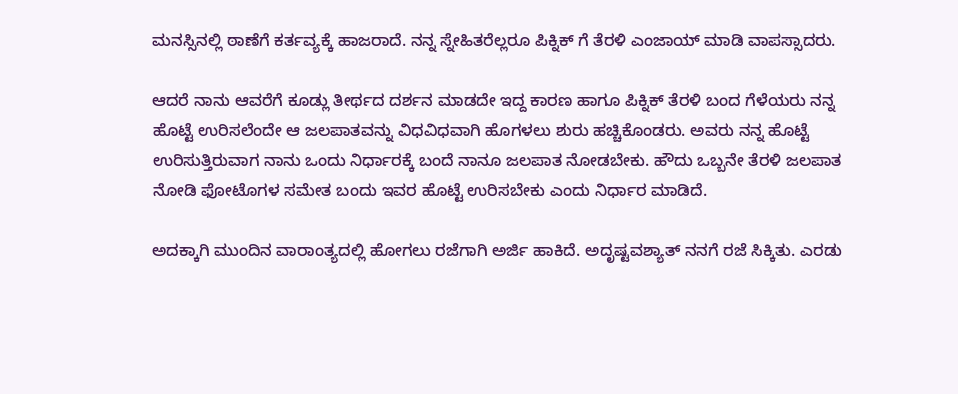ಮನಸ್ಸಿನಲ್ಲಿ ಠಾಣೆಗೆ ಕರ್ತವ್ಯಕ್ಕೆ ಹಾಜರಾದೆ. ನನ್ನ ಸ್ನೇಹಿತರೆಲ್ಲರೂ ಪಿಕ್ನಿಕ್ ಗೆ ತೆರಳಿ ಎಂಜಾಯ್ ಮಾಡಿ ವಾಪಸ್ಸಾದರು.

ಆದರೆ ನಾನು ಆವರೆಗೆ ಕೂಡ್ಲು ತೀರ್ಥದ ದರ್ಶನ ಮಾಡದೇ ಇದ್ದ ಕಾರಣ ಹಾಗೂ ಪಿಕ್ನಿಕ್ ತೆರಳಿ ಬಂದ ಗೆಳೆಯರು ನನ್ನ ಹೊಟ್ಟೆ ಉರಿಸಲೆಂದೇ ಆ ಜಲಪಾತವನ್ನು ವಿಧವಿಧವಾಗಿ ಹೊಗಳಲು ಶುರು ಹಚ್ಚಿಕೊಂಡರು. ಅವರು ನನ್ನ ಹೊಟ್ಟೆ ಉರಿಸುತ್ತಿರುವಾಗ ನಾನು ಒಂದು ನಿರ್ಧಾರಕ್ಕೆ ಬಂದೆ ನಾನೂ ಜಲಪಾತ ನೋಡಬೇಕು. ಹೌದು ಒಬ್ಬನೇ ತೆರಳಿ ಜಲಪಾತ ನೋಡಿ ಫೋಟೊಗಳ ಸಮೇತ ಬಂದು ಇವರ ಹೊಟ್ಟೆ ಉರಿಸಬೇಕು ಎಂದು ನಿರ್ಧಾರ ಮಾಡಿದೆ.

ಅದಕ್ಕಾಗಿ ಮುಂದಿನ ವಾರಾಂತ್ಯದಲ್ಲಿ ಹೋಗಲು ರಜೆಗಾಗಿ ಅರ್ಜಿ ಹಾಕಿದೆ. ಅದೃಷ್ಟವಶ್ಯಾತ್ ನನಗೆ ರಜೆ ಸಿಕ್ಕಿತು. ಎರಡು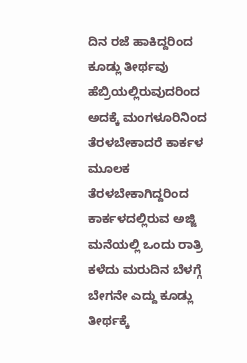ದಿನ ರಜೆ ಹಾಕಿದ್ದರಿಂದ ಕೂಡ್ಲು ತೀರ್ಥವು ಹೆಬ್ರಿಯಲ್ಲಿರುವುದರಿಂದ ಅದಕ್ಕೆ ಮಂಗಳೂರಿನಿಂದ ತೆರಳಬೇಕಾದರೆ ಕಾರ್ಕಳ ಮೂಲಕ ತೆರಳಬೇಕಾಗಿದ್ದರಿಂದ ಕಾರ್ಕಳದಲ್ಲಿರುವ ಅಜ್ಜಿ ಮನೆಯಲ್ಲಿ ಒಂದು ರಾತ್ರಿ ಕಳೆದು ಮರುದಿನ ಬೆಳಗ್ಗೆ ಬೇಗನೇ ಎದ್ದು ಕೂಡ್ಲು ತೀರ್ಥಕ್ಕೆ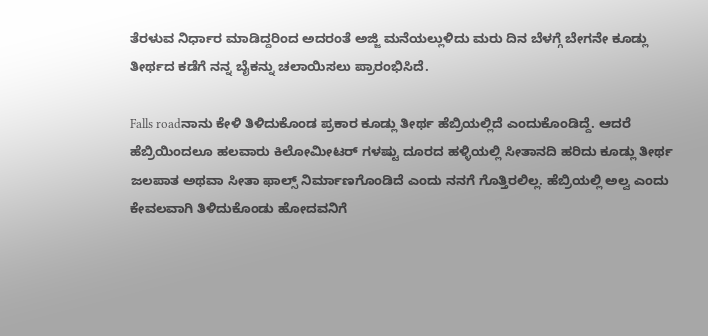ತೆರಳುವ ನಿರ್ಧಾರ ಮಾಡಿದ್ದರಿಂದ ಅದರಂತೆ ಅಜ್ಜಿ ಮನೆಯಲ್ಲುಳಿದು ಮರು ದಿನ ಬೆಳಗ್ಗೆ ಬೇಗನೇ ಕೂಡ್ಲು ತೀರ್ಥದ ಕಡೆಗೆ ನನ್ನ ಬೈಕನ್ನು ಚಲಾಯಿಸಲು ಪ್ರಾರಂಭಿಸಿದೆ.

Falls roadನಾನು ಕೇಳಿ ತಿಳಿದುಕೊಂಡ ಪ್ರಕಾರ ಕೂಡ್ಲು ತೀರ್ಥ ಹೆಬ್ರಿಯಲ್ಲಿದೆ ಎಂದುಕೊಂಡಿದ್ದೆ. ಆದರೆ ಹೆಬ್ರಿಯಿಂದಲೂ ಹಲವಾರು ಕಿಲೋಮೀಟರ್ ಗಳಷ್ಟು ದೂರದ ಹಳ್ಳಿಯಲ್ಲಿ ಸೀತಾನದಿ ಹರಿದು ಕೂಡ್ಲು ತೀರ್ಥ ಜಲಪಾತ ಅಥವಾ ಸೀತಾ ಫಾಲ್ಸ್ ನಿರ್ಮಾಣಗೊಂಡಿದೆ ಎಂದು ನನಗೆ ಗೊತ್ತಿರಲಿಲ್ಲ. ಹೆಬ್ರಿಯಲ್ಲಿ ಅಲ್ವ ಎಂದು ಕೇವಲವಾಗಿ ತಿಳಿದುಕೊಂಡು ಹೋದವನಿಗೆ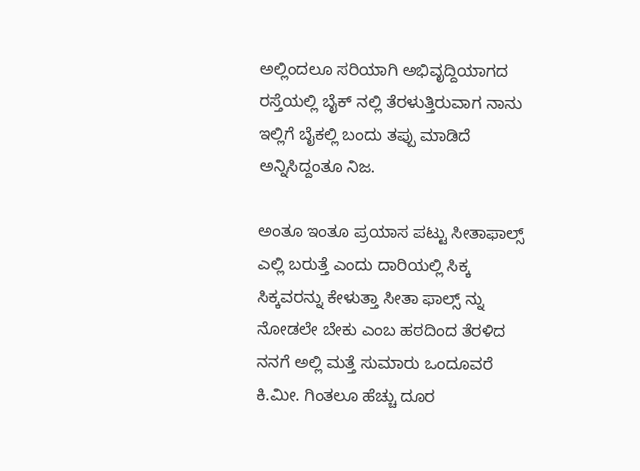ಅಲ್ಲಿಂದಲೂ ಸರಿಯಾಗಿ ಅಭಿವೃದ್ದಿಯಾಗದ ರಸ್ತೆಯಲ್ಲಿ ಬೈಕ್ ನಲ್ಲಿ ತೆರಳುತ್ತಿರುವಾಗ ನಾನು ಇಲ್ಲಿಗೆ ಬೈಕಲ್ಲಿ ಬಂದು ತಪ್ಪು ಮಾಡಿದೆ ಅನ್ನಿಸಿದ್ದಂತೂ ನಿಜ.

ಅಂತೂ ಇಂತೂ ಪ್ರಯಾಸ ಪಟ್ಟು ಸೀತಾಫಾಲ್ಸ್ ಎಲ್ಲಿ ಬರುತ್ತೆ ಎಂದು ದಾರಿಯಲ್ಲಿ ಸಿಕ್ಕ ಸಿಕ್ಕವರನ್ನು ಕೇಳುತ್ತಾ ಸೀತಾ ಫಾಲ್ಸ್ ನ್ನು ನೋಡಲೇ ಬೇಕು ಎಂಬ ಹಠದಿಂದ ತೆರಳಿದ ನನಗೆ ಅಲ್ಲಿ ಮತ್ತೆ ಸುಮಾರು ಒಂದೂವರೆ ಕಿ.ಮೀ. ಗಿಂತಲೂ ಹೆಚ್ಚು ದೂರ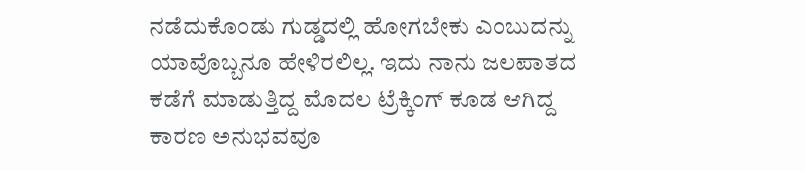ನಡೆದುಕೊಂಡು ಗುಡ್ಡದಲ್ಲಿ ಹೋಗಬೇಕು ಎಂಬುದನ್ನು ಯಾವೊಬ್ಬನೂ ಹೇಳಿರಲಿಲ್ಲ. ಇದು ನಾನು ಜಲಪಾತದ ಕಡೆಗೆ ಮಾಡುತ್ತಿದ್ದ ಮೊದಲ ಟ್ರೆಕ್ಕಿಂಗ್ ಕೂಡ ಆಗಿದ್ದ ಕಾರಣ ಅನುಭವವೂ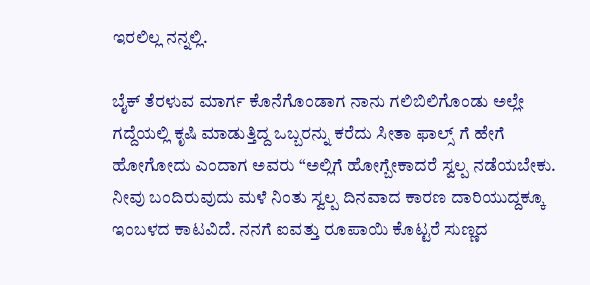ಇರಲಿಲ್ಲ ನನ್ನಲ್ಲಿ.

ಬೈಕ್ ತೆರಳುವ ಮಾರ್ಗ ಕೊನೆಗೊಂಡಾಗ ನಾನು ಗಲಿಬಿಲಿಗೊಂಡು ಅಲ್ಲೇ ಗದ್ದೆಯಲ್ಲಿ ಕೃಷಿ ಮಾಡುತ್ತಿದ್ದ ಒಬ್ಬರನ್ನು ಕರೆದು ಸೀತಾ ಫಾಲ್ಸ್ ಗೆ ಹೇಗೆ ಹೋಗೋದು ಎಂದಾಗ ಅವರು “ಅಲ್ಲಿಗೆ ಹೋಗ್ಬೇಕಾದರೆ ಸ್ವಲ್ಪ ನಡೆಯಬೇಕು. ನೀವು ಬಂದಿರುವುದು ಮಳೆ ನಿಂತು ಸ್ವಲ್ಪ ದಿನವಾದ ಕಾರಣ ದಾರಿಯುದ್ದಕ್ಕೂ ಇಂಬಳದ ಕಾಟವಿದೆ. ನನಗೆ ಐವತ್ತು ರೂಪಾಯಿ ಕೊಟ್ಟರೆ ಸುಣ್ಣದ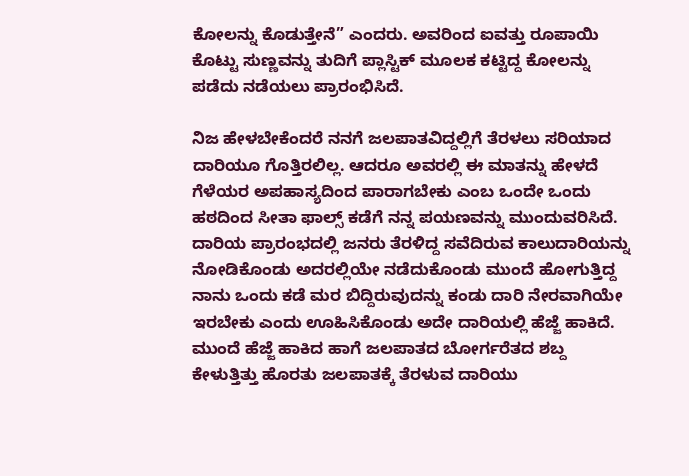ಕೋಲನ್ನು ಕೊಡುತ್ತೇನೆ” ಎಂದರು. ಅವರಿಂದ ಐವತ್ತು ರೂಪಾಯಿ ಕೊಟ್ಟು ಸುಣ್ಣವನ್ನು ತುದಿಗೆ ಪ್ಲಾಸ್ಟಿಕ್ ಮೂಲಕ ಕಟ್ಟಿದ್ದ ಕೋಲನ್ನು ಪಡೆದು ನಡೆಯಲು ಪ್ರಾರಂಭಿಸಿದೆ.

ನಿಜ ಹೇಳಬೇಕೆಂದರೆ ನನಗೆ ಜಲಪಾತವಿದ್ದಲ್ಲಿಗೆ ತೆರಳಲು ಸರಿಯಾದ ದಾರಿಯೂ ಗೊತ್ತಿರಲಿಲ್ಲ. ಆದರೂ ಅವರಲ್ಲಿ ಈ ಮಾತನ್ನು ಹೇಳದೆ ಗೆಳೆಯರ ಅಪಹಾಸ್ಯದಿಂದ ಪಾರಾಗಬೇಕು ಎಂಬ ಒಂದೇ ಒಂದು ಹಠದಿಂದ ಸೀತಾ ಫಾಲ್ಸ್ ಕಡೆಗೆ ನನ್ನ ಪಯಣವನ್ನು ಮುಂದುವರಿಸಿದೆ.  ದಾರಿಯ ಪ್ರಾರಂಭದಲ್ಲಿ ಜನರು ತೆರಳಿದ್ದ ಸವೆದಿರುವ ಕಾಲುದಾರಿಯನ್ನು ನೋಡಿಕೊಂಡು ಅದರಲ್ಲಿಯೇ ನಡೆದುಕೊಂಡು ಮುಂದೆ ಹೋಗುತ್ತಿದ್ದ ನಾನು ಒಂದು ಕಡೆ ಮರ ಬಿದ್ದಿರುವುದನ್ನು ಕಂಡು ದಾರಿ ನೇರವಾಗಿಯೇ ಇರಬೇಕು ಎಂದು ಊಹಿಸಿಕೊಂಡು ಅದೇ ದಾರಿಯಲ್ಲಿ ಹೆಜ್ಜೆ ಹಾಕಿದೆ. ಮುಂದೆ ಹೆಜ್ಜೆ ಹಾಕಿದ ಹಾಗೆ ಜಲಪಾತದ ಬೋರ್ಗರೆತದ ಶಬ್ದ ಕೇಳುತ್ತಿತ್ತು ಹೊರತು ಜಲಪಾತಕ್ಕೆ ತೆರಳುವ ದಾರಿಯು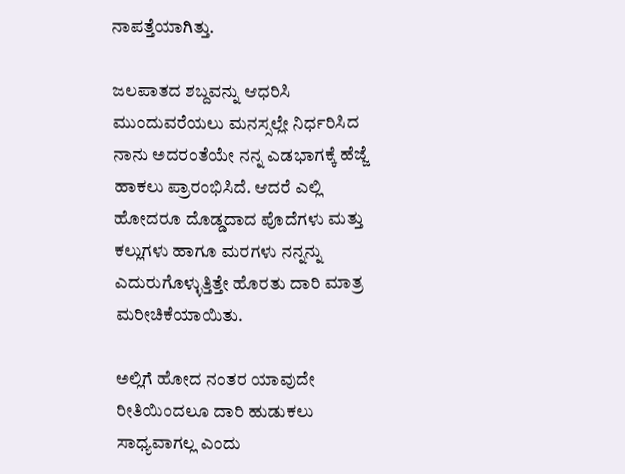ನಾಪತ್ತೆಯಾಗಿತ್ತು.

ಜಲಪಾತದ ಶಬ್ದವನ್ನು ಆಧರಿಸಿ ಮುಂದುವರೆಯಲು ಮನಸ್ಸಲ್ಲೇ ನಿರ್ಧರಿಸಿದ ನಾನು ಅದರಂತೆಯೇ ನನ್ನ ಎಡಭಾಗಕ್ಕೆ ಹೆಜ್ಜೆ ಹಾಕಲು ಪ್ರಾರಂಭಿಸಿದೆ. ಆದರೆ ಎಲ್ಲಿ ಹೋದರೂ ದೊಡ್ಡದಾದ ಪೊದೆಗಳು ಮತ್ತು ಕಲ್ಲುಗಳು ಹಾಗೂ ಮರಗಳು ನನ್ನನ್ನು ಎದುರುಗೊಳ್ಳುತ್ತಿತ್ತೇ ಹೊರತು ದಾರಿ ಮಾತ್ರ ಮರೀಚಿಕೆಯಾಯಿತು.

ಅಲ್ಲಿಗೆ ಹೋದ ನಂತರ ಯಾವುದೇ ರೀತಿಯಿಂದಲೂ ದಾರಿ ಹುಡುಕಲು ಸಾಧ್ಯವಾಗಲ್ಲ ಎಂದು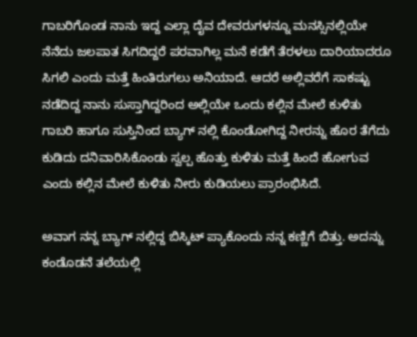ಗಾಬರಿಗೊಂಡ ನಾನು ಇದ್ದ ಎಲ್ಲಾ ದೈವ ದೇವರುಗಳನ್ನೂ ಮನಸ್ಸಿನಲ್ಲಿಯೇ ನೆನೆದು ಜಲಪಾತ ಸಿಗದಿದ್ದರೆ ಪರವಾಗಿಲ್ಲ ಮನೆ ಕಡೆಗೆ ತೆರಳಲು ದಾರಿಯಾದರೂ ಸಿಗಲಿ ಎಂದು ಮತ್ತೆ ಹಿಂತಿರುಗಲು ಅನಿಯಾದೆ. ಆದರೆ ಅಲ್ಲಿವರೆಗೆ ಸಾಕಷ್ಟು ನಡೆದಿದ್ದ ನಾನು ಸುಸ್ತಾಗಿದ್ದರಿಂದ ಅಲ್ಲಿಯೇ ಒಂದು ಕಲ್ಲಿನ ಮೇಲೆ ಕುಳಿತು ಗಾಬರಿ ಹಾಗೂ ಸುಸ್ತಿನಿಂದ ಬ್ಯಾಗ್ ನಲ್ಲಿ ಕೊಂಡೋಗಿದ್ದ ನೀರನ್ನು ಹೊರ ತೆಗೆದು ಕುಡಿದು ದನಿವಾರಿಸಿಕೊಂಡು ಸ್ವಲ್ಪ ಹೊತ್ತು ಕುಳಿತು ಮತ್ತೆ ಹಿಂದೆ ಹೋಗುವ ಎಂದು ಕಲ್ಲಿನ ಮೇಲೆ ಕುಳಿತು ನೀರು ಕುಡಿಯಲು ಪ್ರಾರಂಭಿಸಿದೆ.

ಅವಾಗ ನನ್ನ ಬ್ಯಾಗ್ ನಲ್ಲಿದ್ದ ಬಿಸ್ಕಿಟ್ ಪ್ಯಾಕೊಂದು ನನ್ನ ಕಣ್ಣಿಗೆ ಬಿತ್ತು. ಅದನ್ನು ಕಂಡೊಡನೆ ತಲೆಯಲ್ಲಿ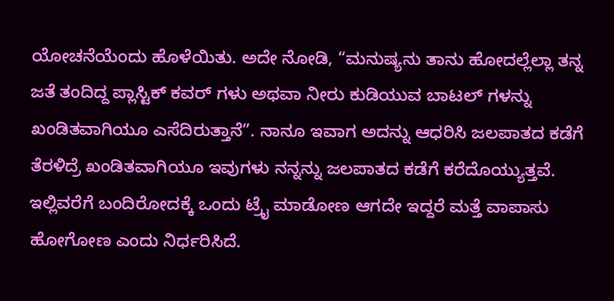ಯೋಚನೆಯೆಂದು ಹೊಳೆಯಿತು. ಅದೇ ನೋಡಿ, “ಮನುಷ್ಯನು ತಾನು ಹೋದಲ್ಲೆಲ್ಲಾ ತನ್ನ ಜತೆ ತಂದಿದ್ದ ಪ್ಲಾಸ್ಟಿಕ್ ಕವರ್ ಗಳು ಅಥವಾ ನೀರು ಕುಡಿಯುವ ಬಾಟಲ್ ಗಳನ್ನು ಖಂಡಿತವಾಗಿಯೂ ಎಸೆದಿರುತ್ತಾನೆ”. ನಾನೂ ಇವಾಗ ಅದನ್ನು ಆಧರಿಸಿ ಜಲಪಾತದ ಕಡೆಗೆ ತೆರಳಿದ್ರೆ ಖಂಡಿತವಾಗಿಯೂ ಇವುಗಳು ನನ್ನನ್ನು ಜಲಪಾತದ ಕಡೆಗೆ ಕರೆದೊಯ್ಯುತ್ತವೆ. ಇಲ್ಲಿವರೆಗೆ ಬಂದಿರೋದಕ್ಕೆ ಒಂದು ಟ್ರೈ ಮಾಡೋಣ ಆಗದೇ ಇದ್ದರೆ ಮತ್ತೆ ವಾಪಾಸು ಹೋಗೋಣ ಎಂದು ನಿರ್ಧರಿಸಿದೆ.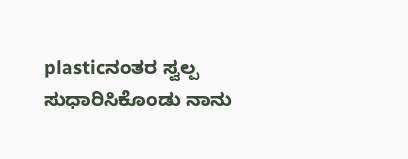plasticನಂತರ ಸ್ವಲ್ಪ ಸುಧಾರಿಸಿಕೊಂಡು ನಾನು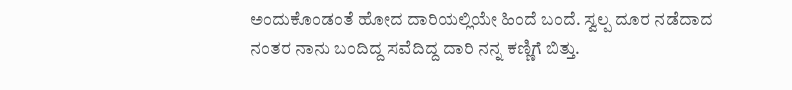ಅಂದುಕೊಂಡಂತೆ ಹೋದ ದಾರಿಯಲ್ಲಿಯೇ ಹಿಂದೆ ಬಂದೆ. ಸ್ವಲ್ಪ ದೂರ ನಡೆದಾದ ನಂತರ ನಾನು ಬಂದಿದ್ದ ಸವೆದಿದ್ದ ದಾರಿ ನನ್ನ ಕಣ್ಣಿಗೆ ಬಿತ್ತು.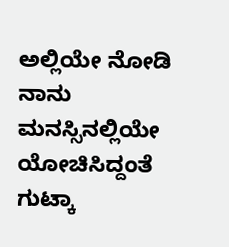ಅಲ್ಲಿಯೇ ನೋಡಿ ನಾನು ಮನಸ್ಸಿನಲ್ಲಿಯೇ ಯೋಚಿಸಿದ್ದಂತೆ ಗುಟ್ಕಾ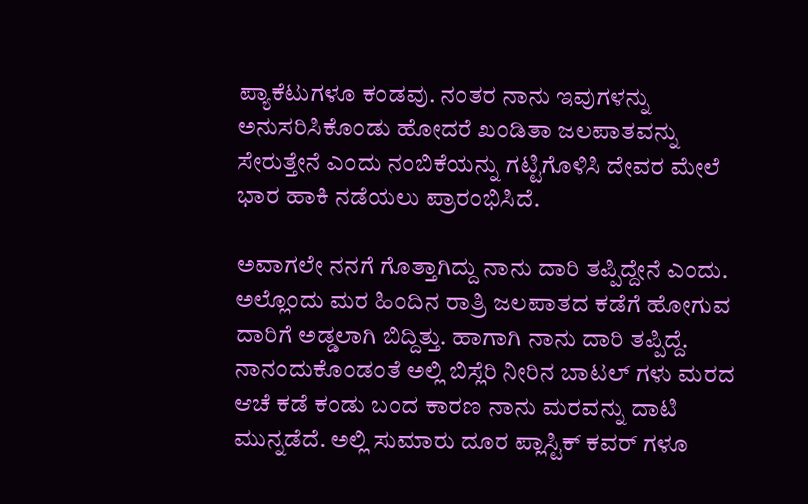ಪ್ಯಾಕೆಟುಗಳೂ ಕಂಡವು. ನಂತರ ನಾನು ಇವುಗಳನ್ನು ಅನುಸರಿಸಿಕೊಂಡು ಹೋದರೆ ಖಂಡಿತಾ ಜಲಪಾತವನ್ನು ಸೇರುತ್ತೇನೆ ಎಂದು ನಂಬಿಕೆಯನ್ನು ಗಟ್ಟಿಗೊಳಿಸಿ ದೇವರ ಮೇಲೆ ಭಾರ ಹಾಕಿ ನಡೆಯಲು ಪ್ರಾರಂಭಿಸಿದೆ.

ಅವಾಗಲೇ ನನಗೆ ಗೊತ್ತಾಗಿದ್ದು ನಾನು ದಾರಿ ತಪ್ಪಿದ್ದೇನೆ ಎಂದು. ಅಲ್ಲೊಂದು ಮರ ಹಿಂದಿನ ರಾತ್ರಿ ಜಲಪಾತದ ಕಡೆಗೆ ಹೋಗುವ ದಾರಿಗೆ ಅಡ್ಡಲಾಗಿ ಬಿದ್ದಿತ್ತು. ಹಾಗಾಗಿ ನಾನು ದಾರಿ ತಪ್ಪಿದ್ದೆ. ನಾನಂದುಕೊಂಡಂತೆ ಅಲ್ಲಿ ಬಿಸ್ಲೆರಿ ನೀರಿನ ಬಾಟಲ್ ಗಳು ಮರದ ಆಚೆ ಕಡೆ ಕಂಡು ಬಂದ ಕಾರಣ ನಾನು ಮರವನ್ನು ದಾಟಿ ಮುನ್ನಡೆದೆ. ಅಲ್ಲಿ ಸುಮಾರು ದೂರ ಪ್ಲಾಸ್ಟಿಕ್ ಕವರ್ ಗಳೂ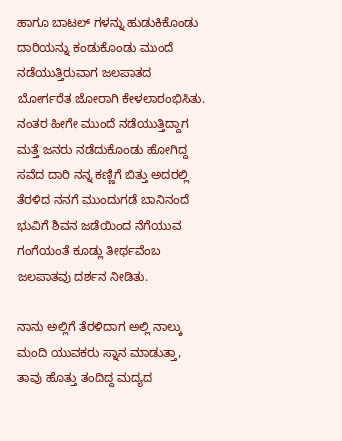ಹಾಗೂ ಬಾಟಲ್ ಗಳನ್ನು ಹುಡುಕಿಕೊಂಡು ದಾರಿಯನ್ನು ಕಂಡುಕೊಂಡು ಮುಂದೆ ನಡೆಯುತ್ತಿರುವಾಗ ಜಲಪಾತದ ಬೋರ್ಗರೆತ ಜೋರಾಗಿ ಕೇಳಲಾರಂಭಿಸಿತು. ನಂತರ ಹೀಗೇ ಮುಂದೆ ನಡೆಯುತ್ತಿದ್ದಾಗ ಮತ್ತೆ ಜನರು ನಡೆದುಕೊಂಡು ಹೋಗಿದ್ದ ಸವೆದ ದಾರಿ ನನ್ನ ಕಣ್ಣಿಗೆ ಬಿತ್ತು ಅದರಲ್ಲಿ ತೆರಳಿದ ನನಗೆ ಮುಂದುಗಡೆ ಬಾನಿನಂದೆ ಭುವಿಗೆ ಶಿವನ ಜಡೆಯಿಂದ ನೆಗೆಯುವ ಗಂಗೆಯಂತೆ ಕೂಡ್ಲು ತೀರ್ಥವೆಂಬ ಜಲಪಾತವು ದರ್ಶನ ನೀಡಿತು.

ನಾನು ಅಲ್ಲಿಗೆ ತೆರಳಿದಾಗ ಅಲ್ಲಿ ನಾಲ್ಕು ಮಂದಿ ಯುವಕರು ಸ್ನಾನ ಮಾಡುತ್ತಾ, ತಾವು ಹೊತ್ತು ತಂದಿದ್ದ ಮದ್ಯದ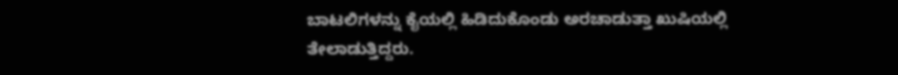ಬಾಟಲಿಗಳನ್ನು ಕೈಯಲ್ಲಿ ಹಿಡಿದುಕೊಂಡು ಅರಚಾಡುತ್ತಾ ಖುಷಿಯಲ್ಲಿ ತೇಲಾಡುತ್ತಿದ್ದರು.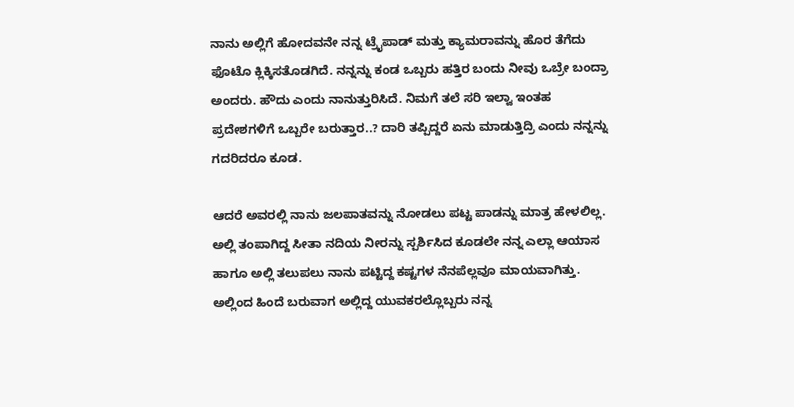ನಾನು ಅಲ್ಲಿಗೆ ಹೋದವನೇ ನನ್ನ ಟ್ರೈಪಾಡ್ ಮತ್ತು ಕ್ಯಾಮರಾವನ್ನು ಹೊರ ತೆಗೆದು ಫೊಟೊ ಕ್ಲಿಕ್ಕಿಸತೊಡಗಿದೆ. ನನ್ನನ್ನು ಕಂಡ ಒಬ್ಬರು ಹತ್ತಿರ ಬಂದು ನೀವು ಒಬ್ರೇ ಬಂದ್ರಾ ಅಂದರು. ಹೌದು ಎಂದು ನಾನುತ್ತುರಿಸಿದೆ. ನಿಮಗೆ ತಲೆ ಸರಿ ಇಲ್ವಾ ಇಂತಹ ಪ್ರದೇಶಗಳಿಗೆ ಒಬ್ಬರೇ ಬರುತ್ತಾರ..? ದಾರಿ ತಪ್ಪಿದ್ದರೆ ಏನು ಮಾಡುತ್ತಿದ್ರಿ ಎಂದು ನನ್ನನ್ನು ಗದರಿದರೂ ಕೂಡ.

ಆದರೆ ಅವರಲ್ಲಿ ನಾನು ಜಲಪಾತವನ್ನು ನೋಡಲು ಪಟ್ಟ ಪಾಡನ್ನು ಮಾತ್ರ ಹೇಳಲಿಲ್ಲ. ಅಲ್ಲಿ ತಂಪಾಗಿದ್ದ ಸೀತಾ ನದಿಯ ನೀರನ್ನು ಸ್ಪರ್ಶಿಸಿದ ಕೂಡಲೇ ನನ್ನ ಎಲ್ಲಾ ಆಯಾಸ ಹಾಗೂ ಅಲ್ಲಿ ತಲುಪಲು ನಾನು ಪಟ್ಟಿದ್ದ ಕಷ್ಟಗಳ ನೆನಪೆಲ್ಲವೂ ಮಾಯವಾಗಿತ್ತು. ಅಲ್ಲಿಂದ ಹಿಂದೆ ಬರುವಾಗ ಅಲ್ಲಿದ್ದ ಯುವಕರಲ್ಲೊಬ್ಬರು ನನ್ನ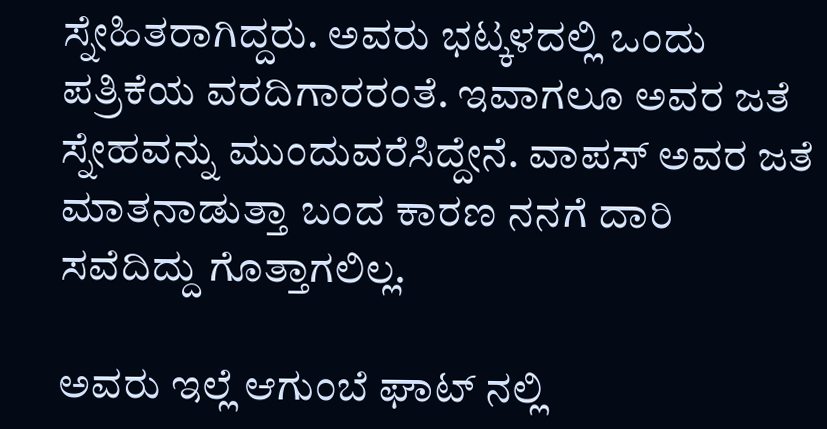ಸ್ನೇಹಿತರಾಗಿದ್ದರು. ಅವರು ಭಟ್ಕಳದಲ್ಲಿ ಒಂದು ಪತ್ರಿಕೆಯ ವರದಿಗಾರರಂತೆ. ಇವಾಗಲೂ ಅವರ ಜತೆ ಸ್ನೇಹವನ್ನು ಮುಂದುವರೆಸಿದ್ದೇನೆ. ವಾಪಸ್ ಅವರ ಜತೆ ಮಾತನಾಡುತ್ತಾ ಬಂದ ಕಾರಣ ನನಗೆ ದಾರಿ ಸವೆದಿದ್ದು ಗೊತ್ತಾಗಲಿಲ್ಲ.

ಅವರು ಇಲ್ಲೆ ಆಗುಂಬೆ ಘಾಟ್ ನಲ್ಲಿ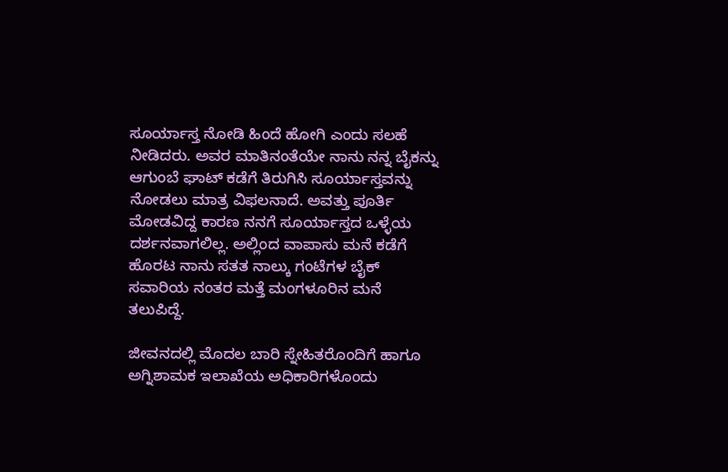ಸೂರ್ಯಾಸ್ತ ನೋಡಿ ಹಿಂದೆ ಹೋಗಿ ಎಂದು ಸಲಹೆ ನೀಡಿದರು. ಅವರ ಮಾತಿನಂತೆಯೇ ನಾನು ನನ್ನ ಬೈಕನ್ನು ಆಗುಂಬೆ ಘಾಟ್ ಕಡೆಗೆ ತಿರುಗಿಸಿ ಸೂರ್ಯಾಸ್ತವನ್ನು ನೋಡಲು ಮಾತ್ರ ವಿಫಲನಾದೆ. ಅವತ್ತು ಪೂರ್ತಿ ಮೋಡವಿದ್ದ ಕಾರಣ ನನಗೆ ಸೂರ್ಯಾಸ್ತದ ಒಳ್ಳೆಯ ದರ್ಶನವಾಗಲಿಲ್ಲ. ಅಲ್ಲಿಂದ ವಾಪಾಸು ಮನೆ ಕಡೆಗೆ ಹೊರಟ ನಾನು ಸತತ ನಾಲ್ಕು ಗಂಟೆಗಳ ಬೈಕ್ ಸವಾರಿಯ ನಂತರ ಮತ್ತೆ ಮಂಗಳೂರಿನ ಮನೆ ತಲುಪಿದ್ದೆ.

ಜೀವನದಲ್ಲಿ ಮೊದಲ ಬಾರಿ ಸ್ನೇಹಿತರೊಂದಿಗೆ ಹಾಗೂ ಅಗ್ನಿಶಾಮಕ ಇಲಾಖೆಯ ಅಧಿಕಾರಿಗಳೊಂದು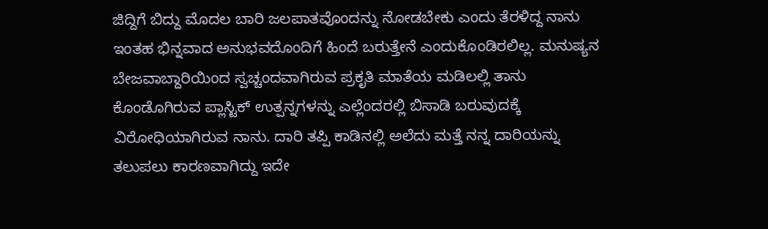ಜಿದ್ದಿಗೆ ಬಿದ್ದು ಮೊದಲ ಬಾರಿ ಜಲಪಾತವೊಂದನ್ನು ನೋಡಬೇಕು ಎಂದು ತೆರಳಿದ್ದ ನಾನು ಇಂತಹ ಭಿನ್ನವಾದ ಅನುಭವದೊಂದಿಗೆ ಹಿಂದೆ ಬರುತ್ತೇನೆ ಎಂದುಕೊಂಡಿರಲಿಲ್ಲ. ಮನುಷ್ಯನ ಬೇಜವಾಬ್ದಾರಿಯಿಂದ ಸ್ವಚ್ಚಂದವಾಗಿರುವ ಪ್ರಕೃತಿ ಮಾತೆಯ ಮಡಿಲಲ್ಲಿ ತಾನು ಕೊಂಡೊಗಿರುವ ಪ್ಲಾಸ್ಟಿಕ್ ಉತ್ಪನ್ನಗಳನ್ನು ಎಲ್ಲೆಂದರಲ್ಲಿ ಬಿಸಾಡಿ ಬರುವುದಕ್ಕೆ ವಿರೋಧಿಯಾಗಿರುವ ನಾನು. ದಾರಿ ತಪ್ಪಿ ಕಾಡಿನಲ್ಲಿ ಅಲೆದು ಮತ್ತೆ ನನ್ನ ದಾರಿಯನ್ನು ತಲುಪಲು ಕಾರಣವಾಗಿದ್ದು ಇದೇ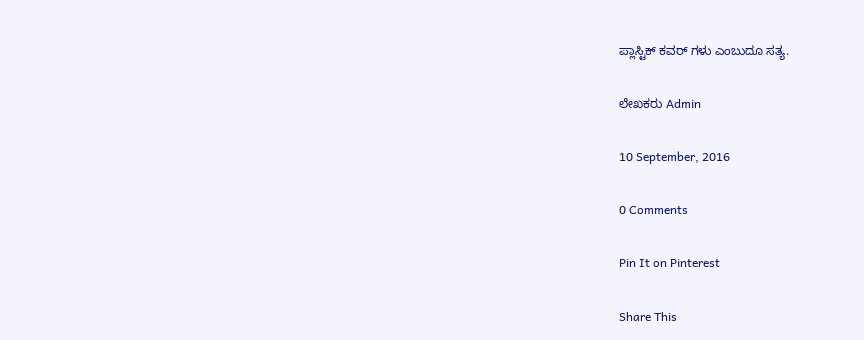ಪ್ಲಾಸ್ಟಿಕ್ ಕವರ್ ಗಳು ಎಂಬುದೂ ಸತ್ಯ.

ಲೇಖಕರು Admin

10 September, 2016

0 Comments

Pin It on Pinterest

Share This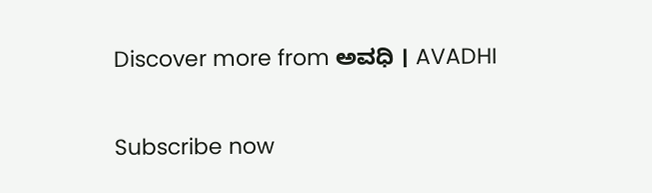Discover more from ಅವಧಿ । AVADHI

Subscribe now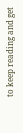to keep reading and get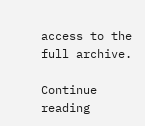access to the full archive.

Continue reading